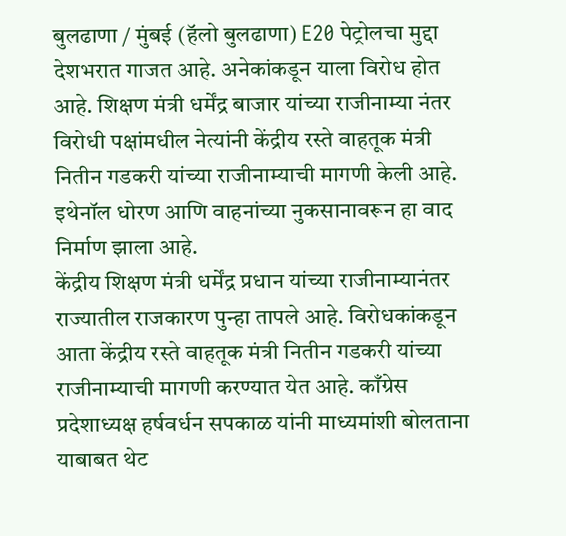बुलढाणा / मुंबई (हॅलो बुलढाणा) E20 पेट्रोलचा मुद्दा देशभरात गाजत आहे. अनेकांकडून याला विरोध होत आहे. शिक्षण मंत्री धर्मेंद्र बाजार यांच्या राजीनाम्या नंतर विरोधी पक्षांमधील नेत्यांनी केंद्रीय रस्ते वाहतूक मंत्री नितीन गडकरी यांच्या राजीनाम्याची मागणी केली आहे. इथेनॉल धोरण आणि वाहनांच्या नुकसानावरून हा वाद निर्माण झाला आहे.
केंद्रीय शिक्षण मंत्री धर्मेंद्र प्रधान यांच्या राजीनाम्यानंतर राज्यातील राजकारण पुन्हा तापले आहे. विरोधकांकडून आता केंद्रीय रस्ते वाहतूक मंत्री नितीन गडकरी यांच्या राजीनाम्याची मागणी करण्यात येत आहे. काँग्रेस प्रदेशाध्यक्ष हर्षवर्धन सपकाळ यांनी माध्यमांशी बोलताना याबाबत थेट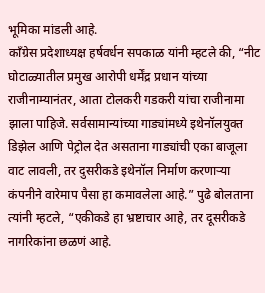भूमिका मांडली आहे.
काँग्रेस प्रदेशाध्यक्ष हर्षवर्धन सपकाळ यांनी म्हटले की, “नीट घोटाळ्यातील प्रमुख आरोपी धर्मेंद्र प्रधान यांच्या राजीनाम्यानंतर, आता टोलकरी गडकरी यांचा राजीनामा झाला पाहिजे. सर्वसामान्यांच्या गाड्यांमध्ये इथेनॉलयुक्त डिझेल आणि पेट्रोल देत असताना गाड्यांची एका बाजूला वाट लावली, तर दुसरीकडे इथेनॉल निर्माण करणाऱ्या कंपनीने वारेमाप पैसा हा कमावलेला आहे.” पुढे बोलताना त्यांनी म्हटले, “एकीकडे हा भ्रष्टाचार आहे, तर दूसरीकडे नागरिकांना छळणं आहे.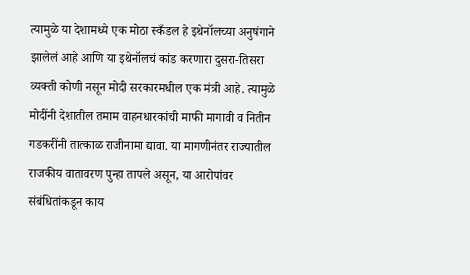त्यामुळे या देशामध्ये एक मोठा स्कँडल हे इथेनॉलच्या अनुषंगाने झालेलं आहे आणि या इथेनॉलचं कांड करणारा दुसरा-तिसरा व्यक्ती कोणी नसून मोदी सरकारमधील एक मंत्री आहे. त्यामुळे मोदींनी देशातील तमाम वाहनधारकांची माफी मागावी व नितीन गडकरींनी तात्काळ राजीनामा द्यावा. या मागणीनंतर राज्यातील राजकीय वातावरण पुन्हा तापले असून, या आरोपांवर संबंधितांकडून काय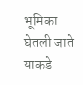भूमिका घेतली जाते याकडे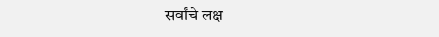सर्वांचे लक्ष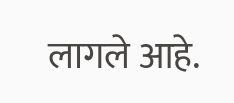लागले आहे.